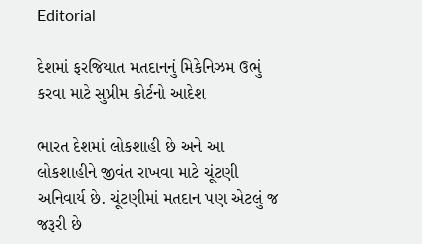Editorial

દેશમાં ફરજિયાત મતદાનનું મિકેનિઝમ ઉભું કરવા માટે સુપ્રીમ કોર્ટનો આદેશ

ભારત દેશમાં લોકશાહી છે અને આ લોકશાહીને જીવંત રાખવા માટે ચૂંટણી અનિવાર્ય છે. ચૂંટણીમાં મતદાન પણ એટલું જ જરૂરી છે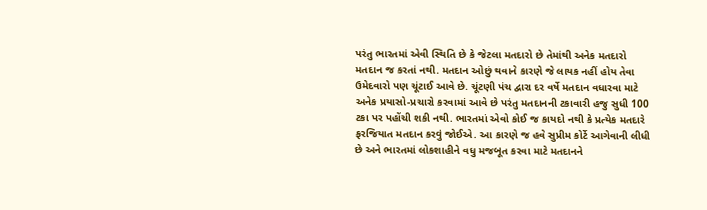પરંતુ ભારતમાં એવી સ્થિતિ છે કે જેટલા મતદારો છે તેમાંથી અનેક મતદારો મતદાન જ કરતાં નથી. મતદાન ઓછું થવાને કારણે જે લાયક નહીં હોય તેવા ઉમેદવારો પણ ચૂંટાઈ આવે છે. ચૂંટણી પંચ દ્વારા દર વર્ષે મતદાન વધારવા માટે અનેક પ્રયાસો-પ્રચારો કરવામાં આવે છે પરંતુ મતદાનની ટકાવારી હજુ સુધી 100 ટકા પર પહોંચી શકી નથી. ભારતમાં એવો કોઈ જ કાયદો નથી કે પ્રત્યેક મતદારે ફરજિયાત મતદાન કરવું જોઈએ. આ કારણે જ હવે સુપ્રીમ કોર્ટે આગેવાની લીધી છે અને ભારતમાં લોકશાહીને વધુ મજબૂત કરવા માટે મતદાનને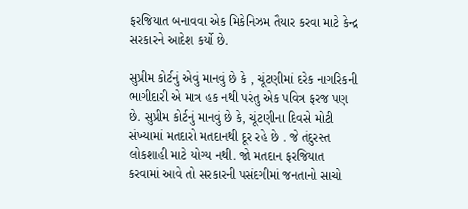ફરજિયાત બનાવવા એક મિકેનિઝમ તૈયાર કરવા માટે કેન્દ્ર સરકારને આદેશ કર્યો છે.

સુપ્રીમ કોર્ટનું એવું માનવું છે કે , ચૂંટણીમાં દરેક નાગરિકની ભાગીદારી એ માત્ર હક નથી પરંતુ એક પવિત્ર ફરજ પણ છે. સુપ્રીમ કોર્ટનું માનવું છે કે, ચૂંટણીના દિવસે મોટી સંખ્યામાં મતદારો મતદાનથી દૂર રહે છે . જે તંદુરસ્ત લોકશાહી માટે યોગ્ય નથી. જો મતદાન ફરજિયાત કરવામાં આવે તો સરકારની પસંદગીમાં જનતાનો સાચો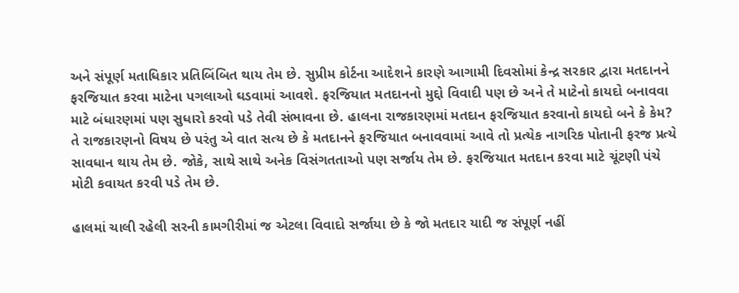અને સંપૂર્ણ મતાધિકાર પ્રતિબિંબિત થાય તેમ છે. સુપ્રીમ કોર્ટના આદેશને કારણે આગામી દિવસોમાં કેન્દ્ર સરકાર દ્વારા મતદાનને ફરજિયાત કરવા માટેના પગલાઓ ઘડવામાં આવશે. ફરજિયાત મતદાનનો મુદ્દો વિવાદી પણ છે અને તે માટેનો કાયદો બનાવવા માટે બંધારણમાં પણ સુધારો કરવો પડે તેવી સંભાવના છે. હાલના રાજકારણમાં મતદાન ફરજિયાત કરવાનો કાયદો બને કે કેમ? તે રાજકારણનો વિષય છે પરંતુ એ વાત સત્ય છે કે મતદાનને ફરજિયાત બનાવવામાં આવે તો પ્રત્યેક નાગરિક પોતાની ફરજ પ્રત્યે સાવધાન થાય તેમ છે. જોકે, સાથે સાથે અનેક વિસંગતતાઓ પણ સર્જાય તેમ છે. ફરજિયાત મતદાન કરવા માટે ચૂંટણી પંચે મોટી કવાયત કરવી પડે તેમ છે.

હાલમાં ચાલી રહેલી સરની કામગીરીમાં જ એટલા વિવાદો સર્જાયા છે કે જો મતદાર યાદી જ સંપૂર્ણ નહીં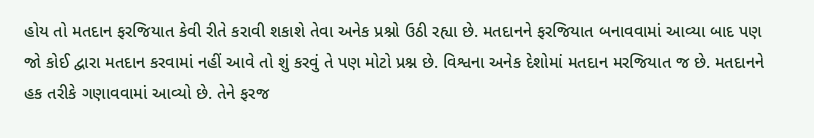હોય તો મતદાન ફરજિયાત કેવી રીતે કરાવી શકાશે તેવા અનેક પ્રશ્નો ઉઠી રહ્યા છે. મતદાનને ફરજિયાત બનાવવામાં આવ્યા બાદ પણ જો કોઈ દ્વારા મતદાન કરવામાં નહીં આવે તો શું કરવું તે પણ મોટો પ્રશ્ન છે. વિશ્વના અનેક દેશોમાં મતદાન મરજિયાત જ છે. મતદાનને હક તરીકે ગણાવવામાં આવ્યો છે. તેને ફરજ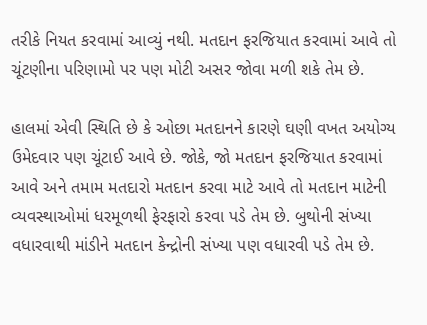તરીકે નિયત કરવામાં આવ્યું નથી. મતદાન ફરજિયાત કરવામાં આવે તો ચૂંટણીના પરિણામો પર પણ મોટી અસર જોવા મળી શકે તેમ છે.

હાલમાં એવી સ્થિતિ છે કે ઓછા મતદાનને કારણે ઘણી વખત અયોગ્ય ઉમેદવાર પણ ચૂંટાઈ આવે છે. જોકે, જો મતદાન ફરજિયાત કરવામાં આવે અને તમામ મતદારો મતદાન કરવા માટે આવે તો મતદાન માટેની વ્યવસ્થાઓમાં ધરમૂળથી ફેરફારો કરવા પડે તેમ છે. બુથોની સંખ્યા વધારવાથી માંડીને મતદાન કેન્દ્રોની સંખ્યા પણ વધારવી પડે તેમ છે.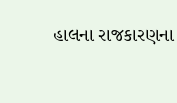હાલના રાજકારણના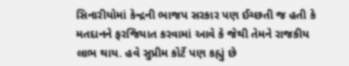સિનારીયોમાં કેન્દ્રની ભાજપ સરકાર પણ ઈચ્છતી જ હતી કે મતદાનને ફરજિયાત કરવામાં આવે કે જેથી તેમને રાજકીય લાભ થાય. હવે સુપ્રીમ કોર્ટે પણ કહ્યું છે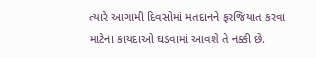ત્યારે આગામી દિવસોમાં મતદાનને ફરજિયાત કરવા માટેના કાયદાઓ ઘડવામાં આવશે તે નક્કી છે.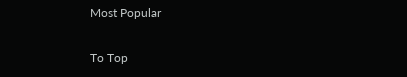Most Popular

To Top